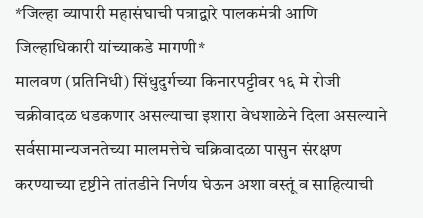*जिल्हा व्यापारी महासंघाची पत्राद्वारे पालकमंत्री आणि जिल्हाधिकारी यांच्याकडे मागणी*
मालवण (प्रतिनिधी) सिंधुदुर्गच्या किनारपट्टीवर १६ मे रोजी चक्रीवादळ धडकणार असल्याचा इशारा वेधशाळेने दिला असल्याने सर्वसामान्यजनतेच्या मालमत्तेचे चक्रिवादळा पासुन संरक्षण करण्याच्या दृष्टीने तांतडीने निर्णय घेऊन अशा वस्तूं व साहित्याची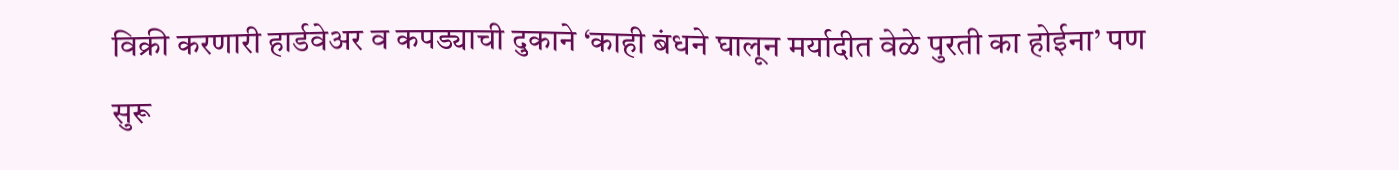विक्री करणारी हार्डवेअर व कपड्याची दुकाने ‘काही बंधने घालून मर्यादीत वेळे पुरती का होईना’ पण सुरू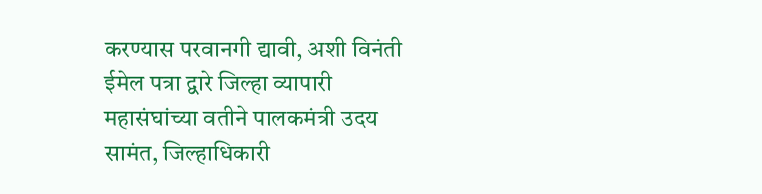करण्यास परवानगी द्यावी, अशी विनंती ईमेल पत्रा द्वारे जिल्हा व्यापारी महासंघांच्या वतीने पालकमंत्री उदय सामंत, जिल्हाधिकारी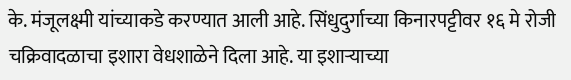के. मंजूलक्ष्मी यांच्याकडे करण्यात आली आहे. सिंधुदुर्गाच्या किनारपट्टीवर १६ मे रोजी चक्रिवादळाचा इशारा वेधशाळेने दिला आहे. या इशाऱ्याच्या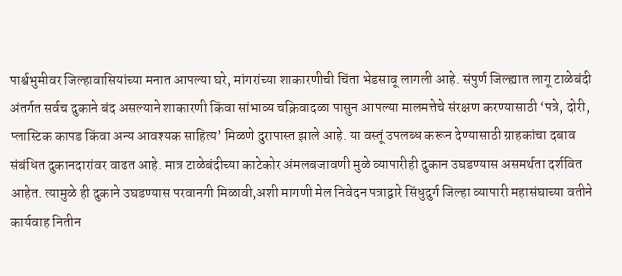पार्श्वभुमीवर जिल्हावासियांच्या मनात आपल्या घरे, मांगरांच्या शाकारणीची चिंता भेडसावू लागली आहे. संपुर्ण जिल्ह्यात लागू टाळेबंदी अंतर्गत सर्वच दुकाने बंद असल्याने शाकारणी किंवा सांभाव्य चक्रिवादळा पासुन आपल्या मालमत्तेचे संरक्षण करण्यासाठी ‘पत्रे, दोरी, प्लास्टिक कापड किंवा अन्य आवश्यक साहित्य’ मिळणे दुरापास्त झाले आहे. या वस्तूं उपलब्ध करून देण्यासाठी ग्राहकांचा दबाव संबंधित दुकानदारांवर वाढत आहे. मात्र टाळेबंदीच्या काटेकोर अंमलबजावणी मुळे व्यापारीही दुकान उघडण्यास असमर्थता दर्शवित आहेत. त्यामुळे ही दुकाने उघडण्यास परवानगी मिळावी,अशी मागणी मेल निवेदन पत्राद्वारे सिंधुदुर्ग जिल्हा व्यापारी महासंघाच्या वतीने कार्यवाह नितीन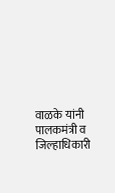वाळके यांनी पालकमंत्री व जिल्हाधिकारी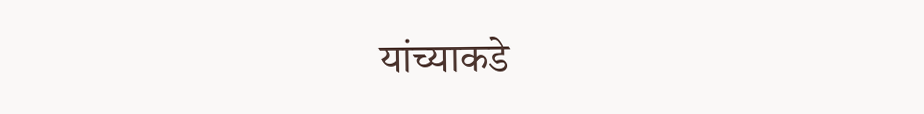यांच्याकडे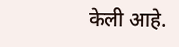केली आहे.